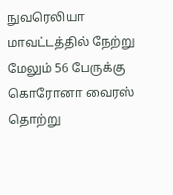நுவரெலியா மாவட்டத்தில் நேற்று மேலும் 56 பேருக்கு கொரோனா வைரஸ் தொற்று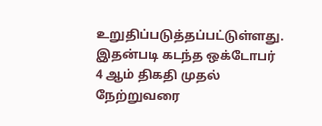உறுதிப்படுத்தப்பட்டுள்ளது.
இதன்படி கடந்த ஒக்டோபர் 4 ஆம் திகதி முதல் நேற்றுவரை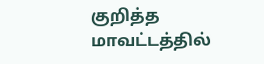குறித்த மாவட்டத்தில்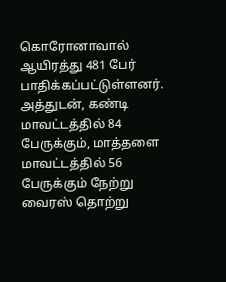கொரோனாவால் ஆயிரத்து 481 பேர் பாதிக்கப்பட்டுள்ளனர்.
அத்துடன், கண்டி மாவட்டத்தில் 84 பேருக்கும், மாத்தளை மாவட்டத்தில் 56 பேருக்கும் நேற்று வைரஸ் தொற்று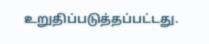உறுதிப்படுத்தப்பட்டது.